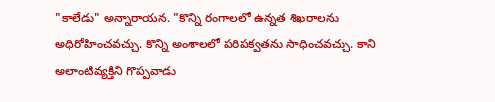"కాలేడు" అన్నారాయన. "కొన్ని రంగాలలో ఉన్నత శిఖరాలను అధిరోహించవచ్చు. కొన్ని అంశాలలో పరిపక్వతను సాధించవచ్చు. కాని అలాంటివ్యక్తిని గొప్పవాడు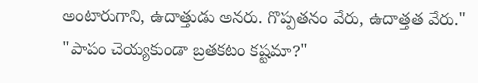అంటారుగాని, ఉదాత్తుడు అనరు. గొప్పతనం వేరు, ఉదాత్తత వేరు."
"పాపం చెయ్యకుండా బ్రతకటం కష్టమా?"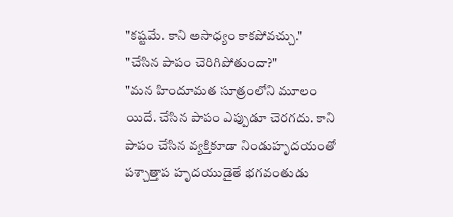"కష్టమే. కాని అసాధ్యం కాకపోవచ్చు."
"చేసిన పాపం చెరిగిపోతుందా?"
"మన హిందూమత సూత్రంలోని మూలం యిదే. చేసిన పాపం ఎప్పుడూ చెరగదు. కాని పాపం చేసిన వ్యక్తికూడా నిండుహృదయంతో పశ్చాత్తాప హృదయుడైతే భగవంతుడు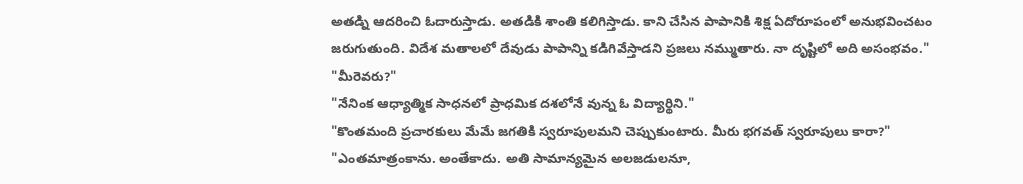అతడ్ని ఆదరించి ఓదారుస్తాడు. అతడికి శాంతి కలిగిస్తాడు. కాని చేసిన పాపానికి శిక్ష ఏదోరూపంలో అనుభవించటం జరుగుతుంది. విదేశ మతాలలో దేవుడు పాపాన్ని కడిగివేస్తాడని ప్రజలు నమ్ముతారు. నా దృష్టిలో అది అసంభవం."
"మీరెవరు?"
"నేనింక ఆధ్యాత్మిక సాధనలో ప్రాధమిక దశలోనే వున్న ఓ విద్యార్థిని."
"కొంతమంది ప్రచారకులు మేమే జగతికి స్వరూపులమని చెప్పుకుంటారు. మీరు భగవత్ స్వరూపులు కారా?"
"ఎంతమాత్రంకాను. అంతేకాదు. అతి సామాన్యమైన అలజడులనూ,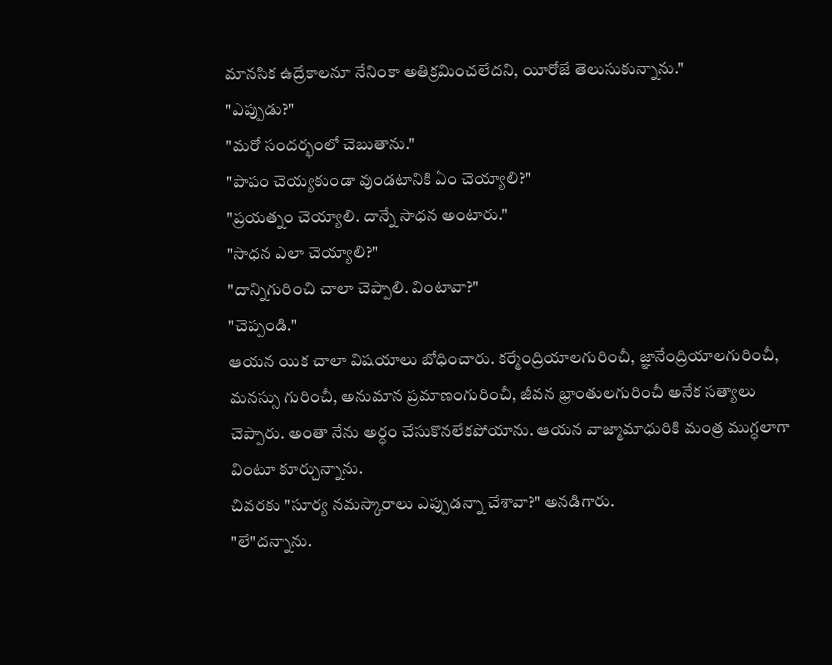మానసిక ఉద్రేకాలనూ నేనింకా అతిక్రమించలేదని, యీరోజే తెలుసుకున్నాను."
"ఎప్పుడు?"
"మరో సందర్భంలో చెబుతాను."
"పాపం చెయ్యకుండా వుండటానికి ఏం చెయ్యాలి?"
"ప్రయత్నం చెయ్యాలి. దాన్నే సాధన అంటారు."
"సాధన ఎలా చెయ్యాలి?"
"దాన్నిగురించి చాలా చెప్పాలి. వింటావా?"
"చెప్పండి."
ఆయన యిక చాలా విషయాలు బోధించారు. కర్మేంద్రియాలగురించీ, జ్ఞానేంద్రియాలగురించీ, మనస్సు గురించీ, అనుమాన ప్రమాణంగురించీ, జీవన భ్రాంతులగురించీ అనేక సత్యాలు చెప్పారు. అంతా నేను అర్ధం చేసుకొనలేకపోయాను. ఆయన వాజ్మామాధురికి మంత్ర ముగ్ధలాగా వింటూ కూర్చున్నాను.
చివరకు "సూర్య నమస్కారాలు ఎప్పుడన్నా చేశావా?" అనడిగారు.
"లే"దన్నాను.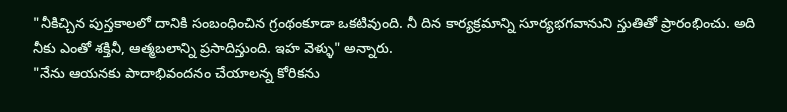"నీకిచ్చిన పుస్తకాలలో దానికి సంబంధించిన గ్రంథంకూడా ఒకటివుంది. నీ దిన కార్యక్రమాన్ని సూర్యభగవానుని స్తుతితో ప్రారంభించు. అది నీకు ఎంతో శక్తినీ, ఆత్మబలాన్ని ప్రసాదిస్తుంది. ఇహ వెళ్ళు" అన్నారు.
"నేను ఆయనకు పాదాభివందనం చేయాలన్న కోరికను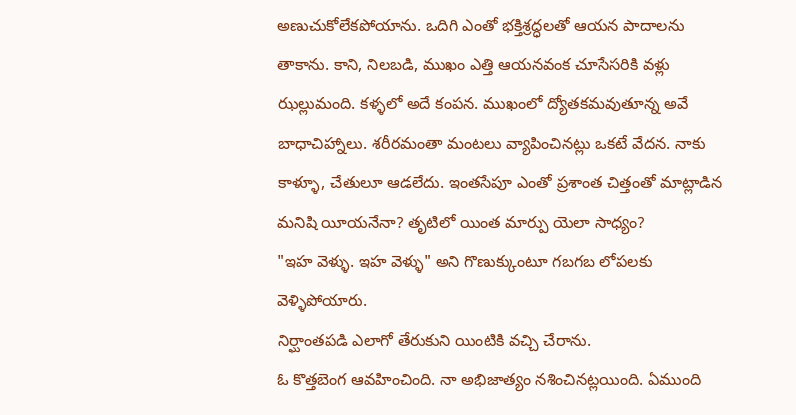అణుచుకోలేకపోయాను. ఒదిగి ఎంతో భక్తిశ్రద్ధలతో ఆయన పాదాలను తాకాను. కాని, నిలబడి, ముఖం ఎత్తి ఆయనవంక చూసేసరికి వళ్లు ఝల్లుమంది. కళ్ళలో అదే కంపన. ముఖంలో ద్యోతకమవుతూన్న అవే బాధాచిహ్నాలు. శరీరమంతా మంటలు వ్యాపించినట్లు ఒకటే వేదన. నాకు కాళ్ళూ, చేతులూ ఆడలేదు. ఇంతసేపూ ఎంతో ప్రశాంత చిత్తంతో మాట్లాడిన మనిషి యీయనేనా? తృటిలో యింత మార్పు యెలా సాధ్యం?
"ఇహ వెళ్ళు. ఇహ వెళ్ళు" అని గొణుక్కుంటూ గబగబ లోపలకు వెళ్ళిపోయారు.
నిర్ఘాంతపడి ఎలాగో తేరుకుని యింటికి వచ్చి చేరాను.
ఓ కొత్తబెంగ ఆవహించింది. నా అభిజాత్యం నశించినట్లయింది. ఏముంది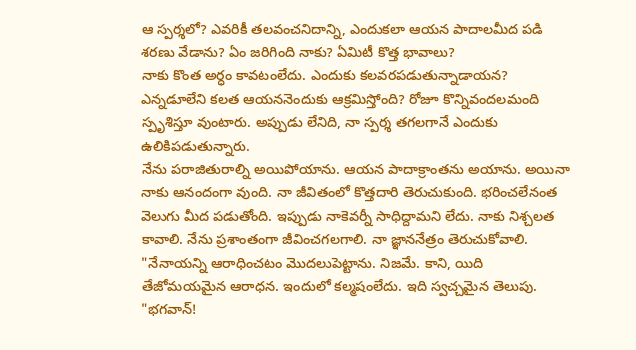ఆ స్పర్శలో? ఎవరికీ తలవంచనిదాన్ని, ఎందుకలా ఆయన పాదాలమీద పడి శరణు వేడాను? ఏం జరిగింది నాకు? ఏమిటీ కొత్త భావాలు?
నాకు కొంత అర్ధం కావటంలేదు. ఎందుకు కలవరపడుతున్నాడాయన? ఎన్నడూలేని కలత ఆయననెందుకు ఆక్రమిస్తోంది? రోజూ కొన్నివందలమంది స్పృశిస్తూ వుంటారు. అప్పుడు లేనిది, నా స్పర్శ తగలగానే ఎందుకు ఉలికిపడుతున్నారు.
నేను పరాజితురాల్ని అయిపోయాను. ఆయన పాదాక్రాంతను అయాను. అయినా నాకు ఆనందంగా వుంది. నా జీవితంలో కొత్తదారి తెరుచుకుంది. భరించలేనంత వెలుగు మీద పడుతోంది. ఇప్పుడు నాకెవర్నీ సాధిద్దామని లేదు. నాకు నిశ్చలత కావాలి. నేను ప్రశాంతంగా జీవించగలగాలి. నా జ్ఞాననేత్రం తెరుచుకోవాలి.
"నేనాయన్ని ఆరాధించటం మొదలుపెట్టాను. నిజమే. కాని, యిది తేజోమయమైన ఆరాధన. ఇందులో కల్మషంలేదు. ఇది స్వచ్చమైన తెలుపు.
"భగవాన్!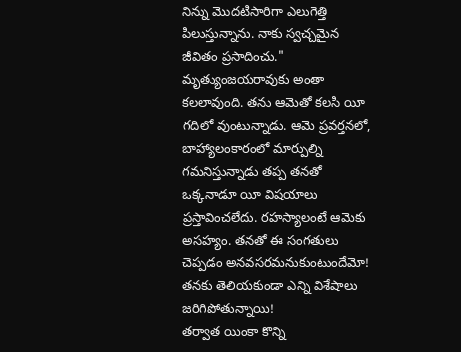నిన్ను మొదటిసారిగా ఎలుగెత్తి పిలుస్తున్నాను. నాకు స్వచ్చమైన జీవితం ప్రసాదించు."
మృత్యుంజయరావుకు అంతా కలలావుంది. తను ఆమెతో కలసి యీ గదిలో వుంటున్నాడు. ఆమె ప్రవర్తనలో, బాహ్యాలంకారంలో మార్పుల్ని గమనిస్తున్నాడు తప్ప తనతో ఒక్కనాడూ యీ విషయాలు ప్రస్తావించలేదు. రహస్యాలంటే ఆమెకు అసహ్యం. తనతో ఈ సంగతులు చెప్పడం అనవసరమనుకుంటుందేమో! తనకు తెలియకుండా ఎన్ని విశేషాలు జరిగిపోతున్నాయి!
తర్వాత యింకా కొన్ని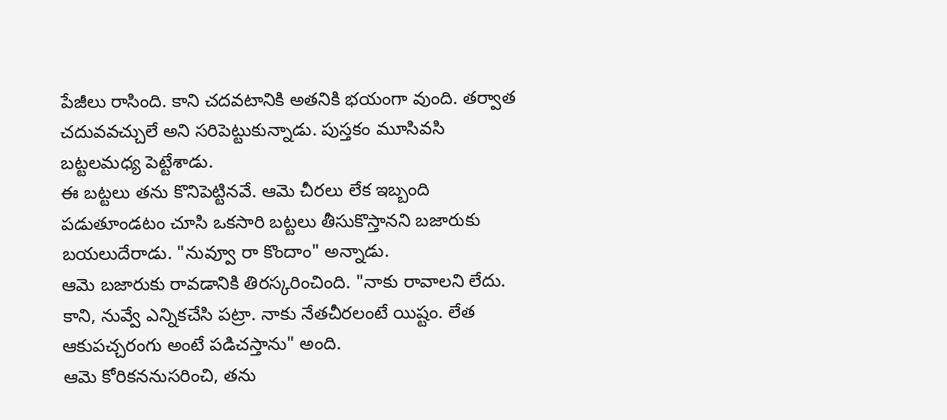పేజీలు రాసింది. కాని చదవటానికి అతనికి భయంగా వుంది. తర్వాత చదువవచ్చులే అని సరిపెట్టుకున్నాడు. పుస్తకం మూసివసి బట్టలమధ్య పెట్టేశాడు.
ఈ బట్టలు తను కొనిపెట్టినవే. ఆమె చీరలు లేక ఇబ్బంది పడుతూండటం చూసి ఒకసారి బట్టలు తీసుకొస్తానని బజారుకు బయలుదేరాడు. "నువ్వూ రా కొందాం" అన్నాడు.
ఆమె బజారుకు రావడానికి తిరస్కరించింది. "నాకు రావాలని లేదు. కాని, నువ్వే ఎన్నికచేసి పట్రా. నాకు నేతచీరలంటే యిష్టం. లేత ఆకుపచ్చరంగు అంటే పడిచస్తాను" అంది.
ఆమె కోరికననుసరించి, తను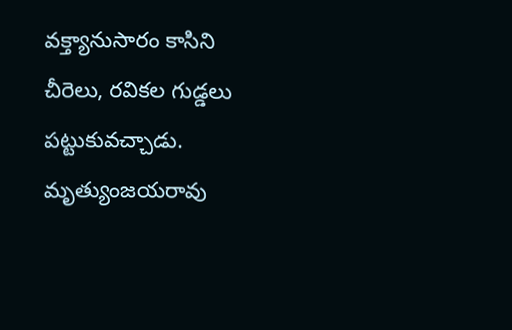వక్త్యానుసారం కాసిని చీరెలు, రవికల గుడ్డలు పట్టుకువచ్చాడు.
మృత్యుంజయరావు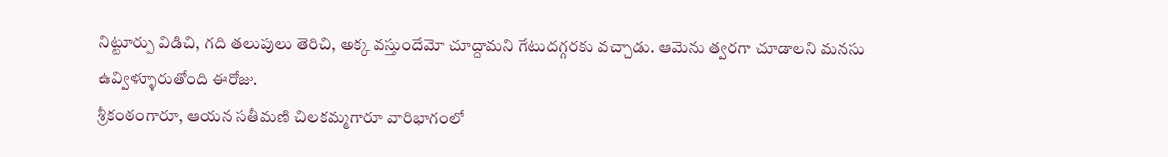నిట్టూర్పు విడిచి, గది తలుపులు తెరిచి, అక్క వస్తుందేమో చూద్దామని గేటుదగ్గరకు వచ్చాడు. ఆమెను త్వరగా చూడాలని మనసు ఉవ్విళ్ళూరుతోంది ఈరోజు.
శ్రీకంఠంగారూ, ఆయన సతీమణి చిలకమ్మగారూ వారిభాగంలో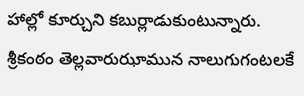హాల్లో కూర్చుని కబుర్లాడుకుంటున్నారు.
శ్రీకంఠం తెల్లవారుఝామున నాలుగుగంటలకే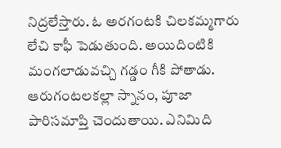నిద్రలేస్తారు. ఓ అరగంటకి చిలకమ్మగారు లేచి కాఫీ పెడుతుంది. అయిదింటికి మంగలాడువచ్చి గడ్డం గీకి పోతాడు. ఆరుగంటలకల్లా స్నానం, పూజా పారిసమాప్తి చెందుతాయి. ఎనిమిది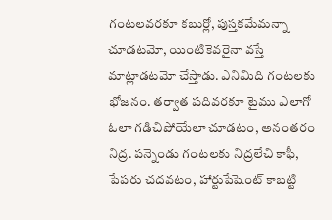గంటలవరకూ కబుర్లో, పుస్తకమేమన్నా చూడటమో, యింటికెవరైనా వస్తే మాట్లాడటమో చేస్తాడు. ఎనిమిది గంటలకు భోజనం. తర్వాత పదివరకూ టైము ఎలాగో ఓలా గడిచిపోయేలా చూడటం, అనంతరం నిద్ర. పన్నెండు గంటలకు నిద్రలేచి కాఫీ, పేపరు చదవటం, హార్టుపేషెంట్ కాబట్టి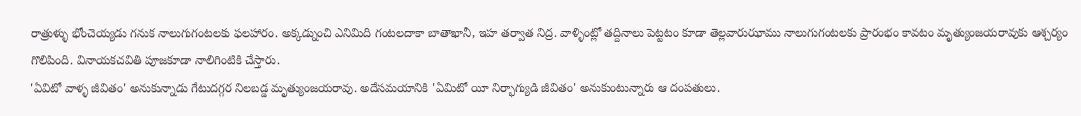రాత్రుళ్ళు భోంచెయ్యడు గనుక నాలుగుగంటలకు ఫలహారం. అక్కడ్నుంచి ఎనిమిది గంటలదాకా బాతాఖానీ, ఇహ తర్వాత నిద్ర. వాళ్ళింట్లో తద్దినాలు పెట్టటం కూడా తెల్లవారుఝాము నాలుగుగంటలకు ప్రారంభం కావటం మృత్యుంజయరావుకు ఆశ్చర్యం గొలిపింది. వినాయకచవితి పూజకూడా నాలిగింటికి చేస్తారు.
'ఏవిటో వాళ్ళ జీవితం' అనుకున్నాడు గేటుదగ్గర నిలబడ్డ మృత్యుంజయరావు. అదేసమయానికి 'ఏమిటో యీ నిర్భాగ్యుడి జీవితం' అనుకుంటున్నారు ఆ దంపతులు.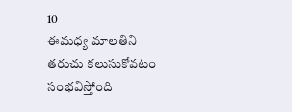10
ఈమధ్య మాలతిని తరుచు కలుసుకోవటం సంభవిస్తోంది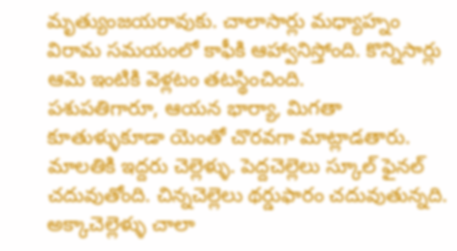మృత్యుంజయరావుకు. చాలాసార్లు మధ్యాహ్నం విరామ సమయంలో కాఫీకి ఆహ్వానిస్తోంది. కొన్నిసార్లు ఆమె ఇంటికి వెళ్లటం తటస్థించింది.
పశుపతిగారూ, ఆయన భార్యా, మిగతా కూతుళ్ళుకూడా యెంతో చొరవగా మాట్లాడతారు. మాలతికి ఇద్దరు చెల్లెళ్ళు. పెద్దచెల్లెలు స్కూల్ ఫైనల్ చదువుతోంది. చిన్నచెల్లెలు థర్డుఫారం చదువుతున్నది. అక్కాచెల్లెళ్ళు చాలా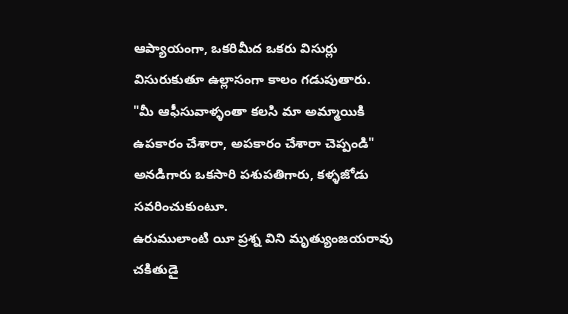ఆప్యాయంగా, ఒకరిమీద ఒకరు విసుర్లు విసురుకుతూ ఉల్లాసంగా కాలం గడుపుతారు.
"మీ ఆఫీసువాళ్ళంతా కలసి మా అమ్మాయికి ఉపకారం చేశారా, అపకారం చేశారా చెప్పండి" అనడిగారు ఒకసారి పశుపతిగారు, కళ్ళజోడు సవరించుకుంటూ.
ఉరుములాంటి యీ ప్రశ్న విని మృత్యుంజయరావు చకితుడై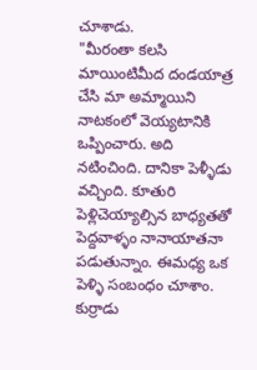చూశాడు.
"మీరంతా కలసి మాయింటిమీద దండయాత్ర చేసి మా అమ్మాయిని నాటకంలో వెయ్యటానికి ఒప్పించారు. అది నటించింది. దానికా పెళ్ళీడు వచ్చింది. కూతురి పెళ్లిచెయ్యాల్సిన బాధ్యతతో పెద్దవాళ్ళం నానాయాతనా పడుతున్నాం. ఈమధ్య ఒక పెళ్ళి సంబంధం చూశాం. కుర్రాడు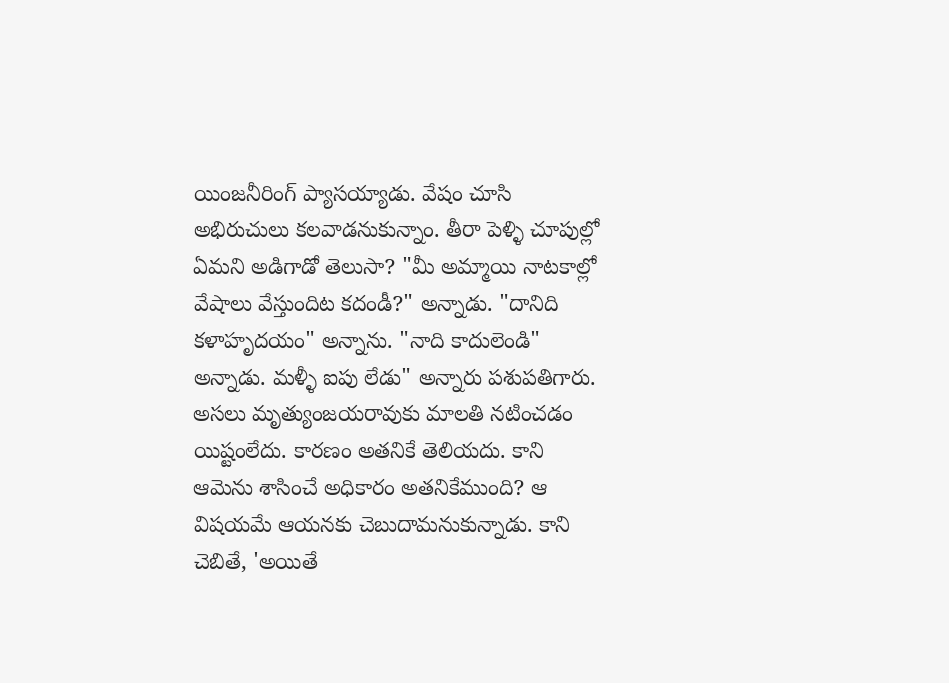యింజనీరింగ్ ప్యాసయ్యాడు. వేషం చూసి అభిరుచులు కలవాడనుకున్నాం. తీరా పెళ్ళి చూపుల్లో ఏమని అడిగాడో తెలుసా? "మీ అమ్మాయి నాటకాల్లో వేషాలు వేస్తుందిట కదండీ?" అన్నాడు. "దానిది కళాహృదయం" అన్నాను. "నాది కాదులెండి" అన్నాడు. మళ్ళీ ఐపు లేడు" అన్నారు పశుపతిగారు.
అసలు మృత్యుంజయరావుకు మాలతి నటించడం యిష్టంలేదు. కారణం అతనికే తెలియదు. కాని ఆమెను శాసించే అధికారం అతనికేముంది? ఆ విషయమే ఆయనకు చెబుదామనుకున్నాడు. కాని చెబితే, 'అయితే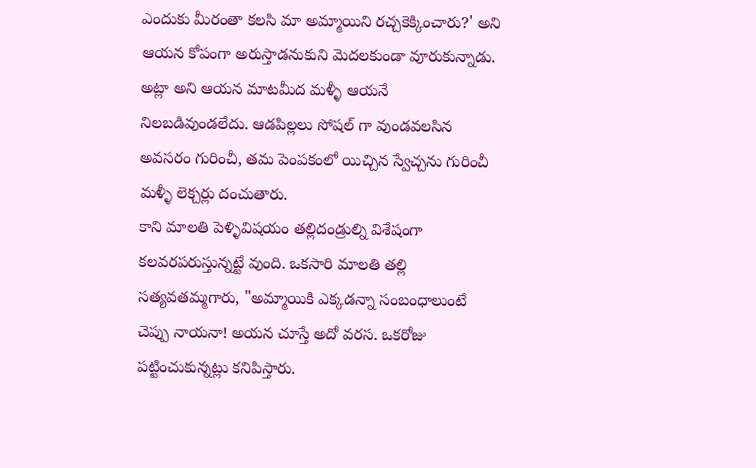ఎందుకు మీరంతా కలసి మా అమ్మాయిని రచ్చకెక్కించారు?' అని ఆయన కోపంగా అరుస్తాడనుకుని మెదలకుండా వూరుకున్నాడు.
అట్లా అని ఆయన మాటమీద మళ్ళీ ఆయనే నిలబడివుండలేదు. ఆడపిల్లలు సోషల్ గా వుండవలసిన అవసరం గురించీ, తమ పెంపకంలో యిచ్చిన స్వేచ్చను గురించీ మళ్ళీ లెక్చర్లు దంచుతారు.
కాని మాలతి పెళ్ళివిషయం తల్లిదండ్రుల్ని విశేషంగా కలవరపరుస్తున్నట్టే వుంది. ఒకసారి మాలతి తల్లి సత్యవతమ్మగారు, "అమ్మాయికి ఎక్కడన్నా సంబంధాలుంటే చెప్పు నాయనా! అయన చూస్తే అదో వరస. ఒకరోజు పట్టించుకున్నట్లు కనిపిస్తారు.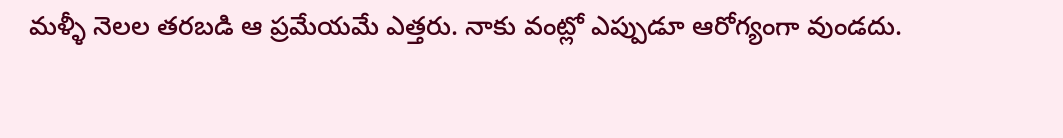మళ్ళీ నెలల తరబడి ఆ ప్రమేయమే ఎత్తరు. నాకు వంట్లో ఎప్పుడూ ఆరోగ్యంగా వుండదు.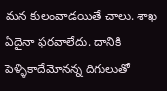మన కులంవాడయితే చాలు. శాఖ ఏదైనా ఫరవాలేదు. దానికి పెళ్ళికాదేమోనన్న దిగులుతో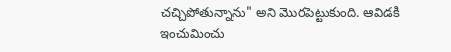చచ్చిపోతున్నాను" అని మొరపెట్టుకుంది. ఆవిడకి ఇంచుమించు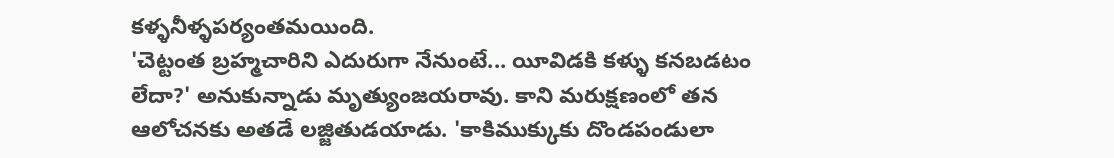కళ్ళనీళ్ళపర్యంతమయింది.
'చెట్టంత బ్రహ్మచారిని ఎదురుగా నేనుంటే... యీవిడకి కళ్ళు కనబడటం లేదా?' అనుకున్నాడు మృత్యుంజయరావు. కాని మరుక్షణంలో తన ఆలోచనకు అతడే లజ్జితుడయాడు. 'కాకిముక్కుకు దొండపండులా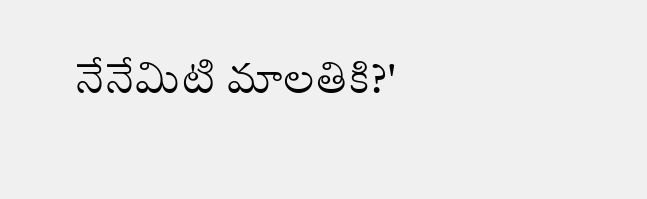నేనేమిటి మాలతికి?'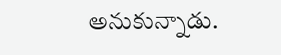అనుకున్నాడు.